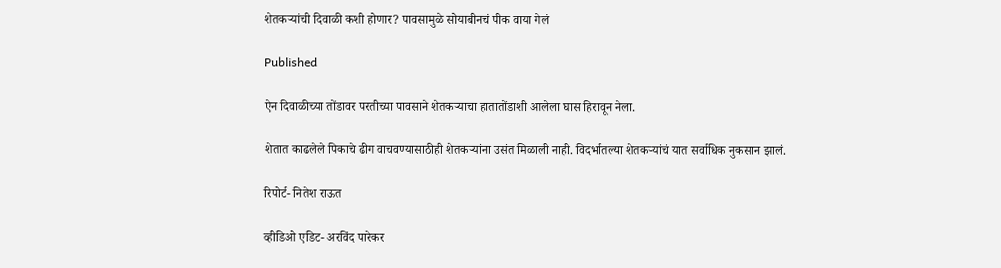शेतकऱ्यांची दिवाळी कशी होणार? पावसामुळे सोयाबीनचं पीक वाया गेलं

Published

ऐन दिवाळीच्या तोंडावर परतीच्या पावसाने शेतकऱ्याचा हातातोंडाशी आलेला घास हिरावून नेला.

शेतात काढलेले पिकाचे ढीग वाचवण्यासाठीही शेतकऱ्यांना उसंत मिळाली नाही. विदर्भातल्या शेतकऱ्यांचं यात सर्वाधिक नुकसान झालं.

रिपोर्ट- नितेश राऊत

व्हीडिओ एडिट- अरविंद पारेकर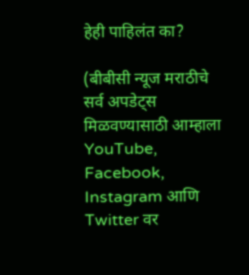हेही पाहिलंत का?

(बीबीसी न्यूज मराठीचे सर्व अपडेट्स मिळवण्यासाठी आम्हाला YouTube, Facebook, Instagram आणि Twitter वर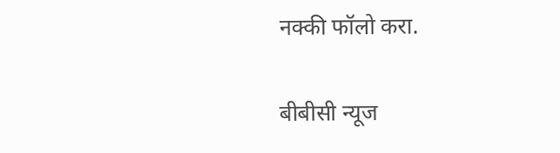नक्की फॉलो करा.

बीबीसी न्यूज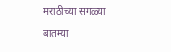मराठीच्या सगळ्या बातम्या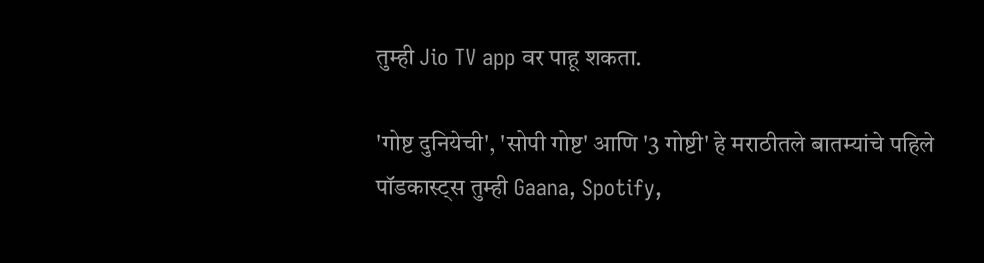तुम्ही Jio TV app वर पाहू शकता.

'गोष्ट दुनियेची', 'सोपी गोष्ट' आणि '3 गोष्टी' हे मराठीतले बातम्यांचे पहिले पॉडकास्ट्स तुम्ही Gaana, Spotify,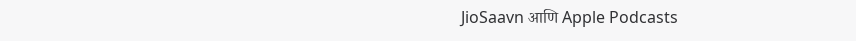JioSaavn आणि Apple Podcasts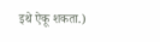इथे ऐकू शकता.)